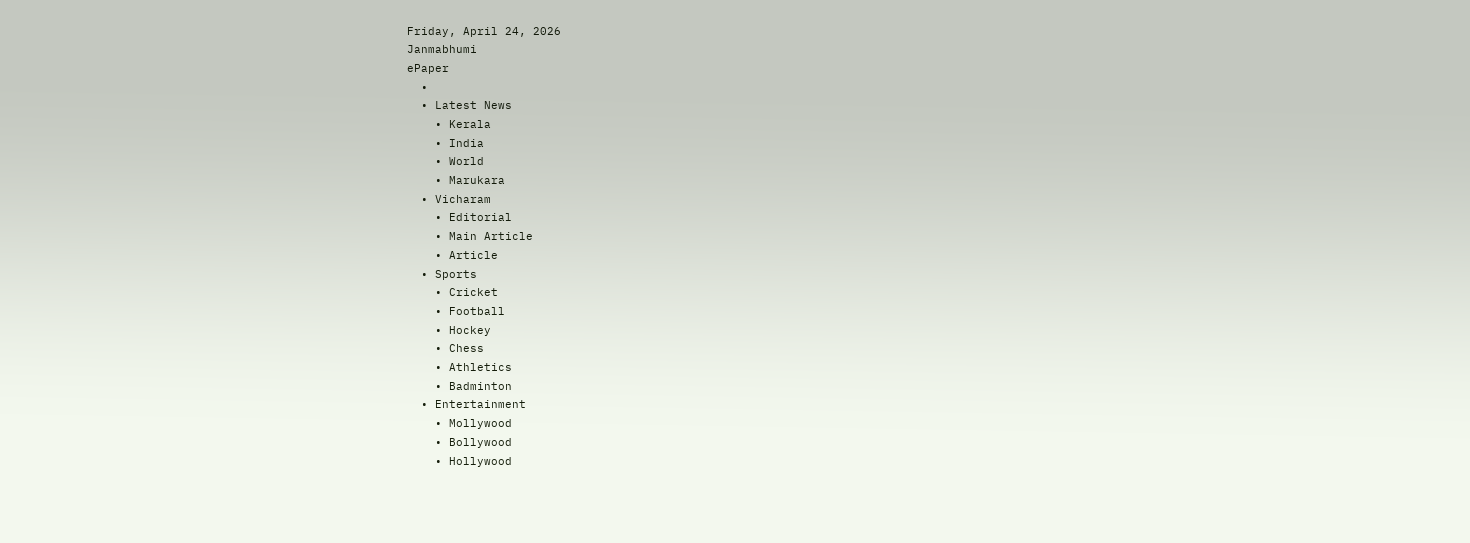Friday, April 24, 2026
Janmabhumi
ePaper
  •
  • Latest News
    • Kerala
    • India
    • World
    • Marukara
  • Vicharam
    • Editorial
    • Main Article
    • Article
  • Sports
    • Cricket
    • Football
    • Hockey
    • Chess
    • Athletics
    • Badminton
  • Entertainment
    • Mollywood
    • Bollywood
    • Hollywood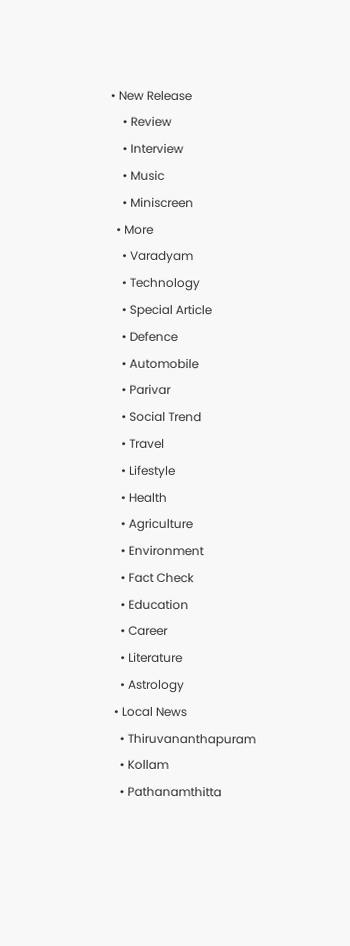• New Release
    • Review
    • Interview
    • Music
    • Miniscreen
  • More
    • Varadyam
    • Technology
    • Special Article
    • Defence
    • Automobile
    • Parivar
    • Social Trend
    • Travel
    • Lifestyle
    • Health
    • Agriculture
    • Environment
    • Fact Check
    • Education
    • Career
    • Literature
    • Astrology
  • Local News
    • Thiruvananthapuram
    • Kollam
    • Pathanamthitta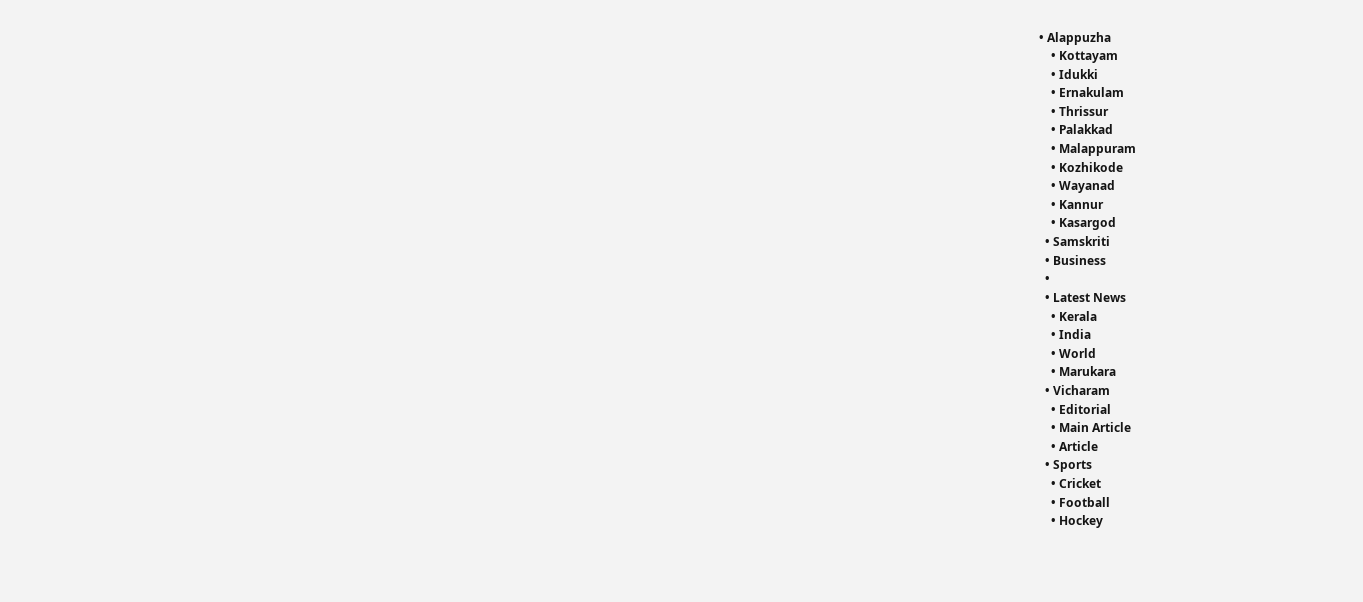• Alappuzha
    • Kottayam
    • Idukki
    • Ernakulam
    • Thrissur
    • Palakkad
    • Malappuram
    • Kozhikode
    • Wayanad
    • Kannur
    • Kasargod
  • Samskriti
  • Business
  •
  • Latest News
    • Kerala
    • India
    • World
    • Marukara
  • Vicharam
    • Editorial
    • Main Article
    • Article
  • Sports
    • Cricket
    • Football
    • Hockey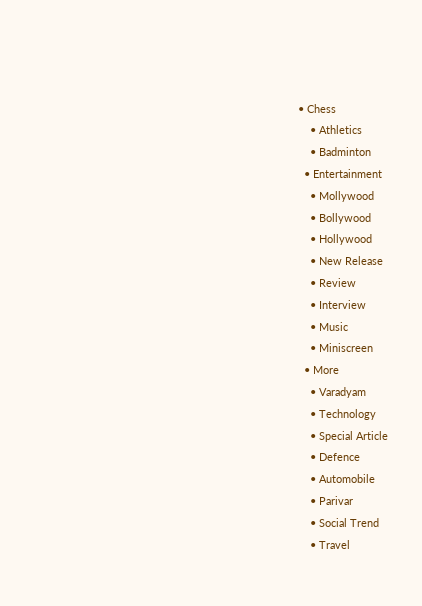• Chess
    • Athletics
    • Badminton
  • Entertainment
    • Mollywood
    • Bollywood
    • Hollywood
    • New Release
    • Review
    • Interview
    • Music
    • Miniscreen
  • More
    • Varadyam
    • Technology
    • Special Article
    • Defence
    • Automobile
    • Parivar
    • Social Trend
    • Travel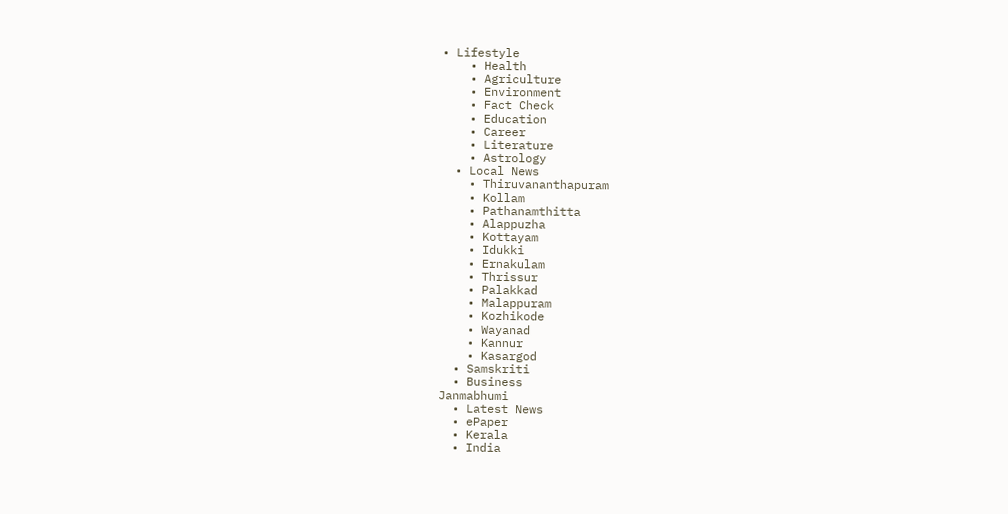• Lifestyle
    • Health
    • Agriculture
    • Environment
    • Fact Check
    • Education
    • Career
    • Literature
    • Astrology
  • Local News
    • Thiruvananthapuram
    • Kollam
    • Pathanamthitta
    • Alappuzha
    • Kottayam
    • Idukki
    • Ernakulam
    • Thrissur
    • Palakkad
    • Malappuram
    • Kozhikode
    • Wayanad
    • Kannur
    • Kasargod
  • Samskriti
  • Business
Janmabhumi
  • Latest News
  • ePaper
  • Kerala
  • India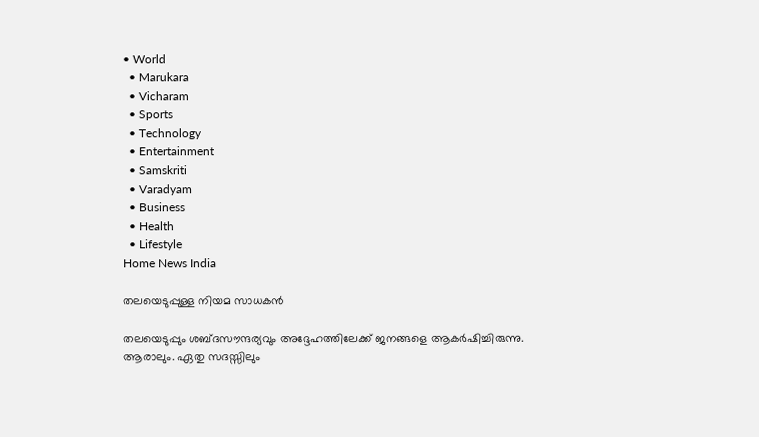• World
  • Marukara
  • Vicharam
  • Sports
  • Technology
  • Entertainment
  • Samskriti
  • Varadyam
  • Business
  • Health
  • Lifestyle
Home News India

തലയെടുപ്പുള്ള നിയമ സാധകന്‍

തലയെടുപ്പും ശബ്ദസൗന്ദര്യവും അദ്ദേഹത്തിലേക്ക് ജനങ്ങളെ ആകര്‍ഷിച്ചിരുന്നു. ആരാലും. ഏതു സദസ്സിലും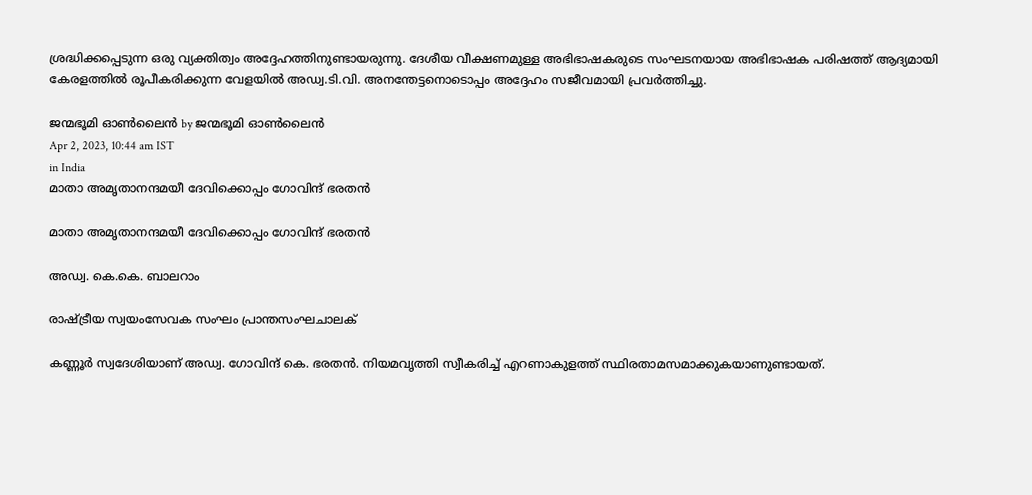ശ്രദ്ധിക്കപ്പെടുന്ന ഒരു വ്യക്തിത്വം അദ്ദേഹത്തിനുണ്ടായരുന്നു. ദേശീയ വീക്ഷണമുള്ള അഭിഭാഷകരുടെ സംഘടനയായ അഭിഭാഷക പരിഷത്ത് ആദ്യമായി കേരളത്തില്‍ രൂപീകരിക്കുന്ന വേളയില്‍ അഡ്വ.ടി.വി. അനന്തേട്ടനൊടൊപ്പം അദ്ദേഹം സജീവമായി പ്രവര്‍ത്തിച്ചു.

ജന്മഭൂമി ഓണ്‍ലൈന്‍ by ജന്മഭൂമി ഓണ്‍ലൈന്‍
Apr 2, 2023, 10:44 am IST
in India
മാതാ അമൃതാനന്ദമയീ ദേവിക്കൊപ്പം ഗോവിന്ദ് ഭരതന്‍

മാതാ അമൃതാനന്ദമയീ ദേവിക്കൊപ്പം ഗോവിന്ദ് ഭരതന്‍

അഡ്വ. കെ.കെ. ബാലറാം

രാഷ്‌ട്രീയ സ്വയംസേവക സംഘം പ്രാന്തസംഘചാലക്

കണ്ണൂര്‍ സ്വദേശിയാണ് അഡ്വ. ഗോവിന്ദ് കെ. ഭരതന്‍. നിയമവൃത്തി സ്വീകരിച്ച് എറണാകുളത്ത് സ്ഥിരതാമസമാക്കുകയാണുണ്ടായത്.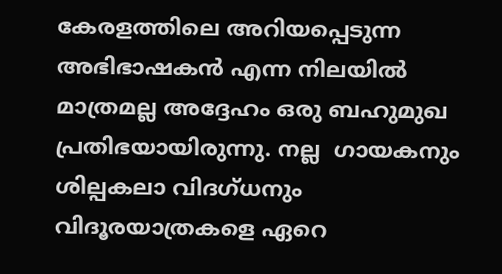കേരളത്തിലെ അറിയപ്പെടുന്ന അഭിഭാഷകന്‍ എന്ന നിലയില്‍ മാത്രമല്ല അദ്ദേഹം ഒരു ബഹുമുഖ പ്രതിഭയായിരുന്നു. നല്ല  ഗായകനും ശില്പകലാ വിദഗ്ധനും വിദൂരയാത്രകളെ ഏറെ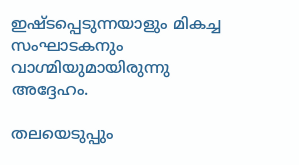ഇഷ്ടപ്പെടുന്നയാളും മികച്ച  സംഘാടകനും വാഗ്മിയുമായിരുന്നു അദ്ദേഹം.

തലയെടുപ്പും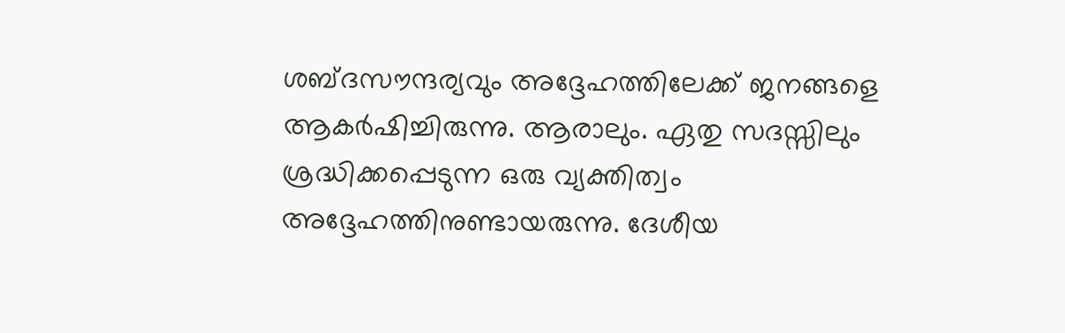ശബ്ദസൗന്ദര്യവും അദ്ദേഹത്തിലേക്ക് ജനങ്ങളെ ആകര്‍ഷിച്ചിരുന്നു. ആരാലും. ഏതു സദസ്സിലും ശ്രദ്ധിക്കപ്പെടുന്ന ഒരു വ്യക്തിത്വം അദ്ദേഹത്തിനുണ്ടായരുന്നു. ദേശീയ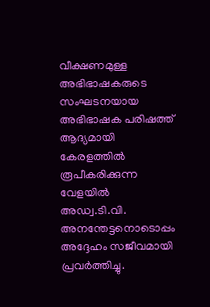വീക്ഷണമുള്ള അഭിഭാഷകരുടെ സംഘടനയായ അഭിഭാഷക പരിഷത്ത് ആദ്യമായി കേരളത്തില്‍ രൂപീകരിക്കുന്ന വേളയില്‍ അഡ്വ.ടി.വി. അനന്തേട്ടനൊടൊപ്പം അദ്ദേഹം സജീവമായി പ്രവര്‍ത്തിച്ചു.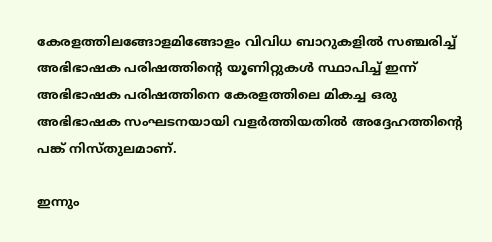കേരളത്തിലങ്ങോളമിങ്ങോളം വിവിധ ബാറുകളില്‍ സഞ്ചരിച്ച് അഭിഭാഷക പരിഷത്തിന്റെ യൂണിറ്റുകള്‍ സ്ഥാപിച്ച് ഇന്ന് അഭിഭാഷക പരിഷത്തിനെ കേരളത്തിലെ മികച്ച ഒരു അഭിഭാഷക സംഘടനയായി വളര്‍ത്തിയതില്‍ അദ്ദേഹത്തിന്റെ പങ്ക് നിസ്തുലമാണ്.

ഇന്നും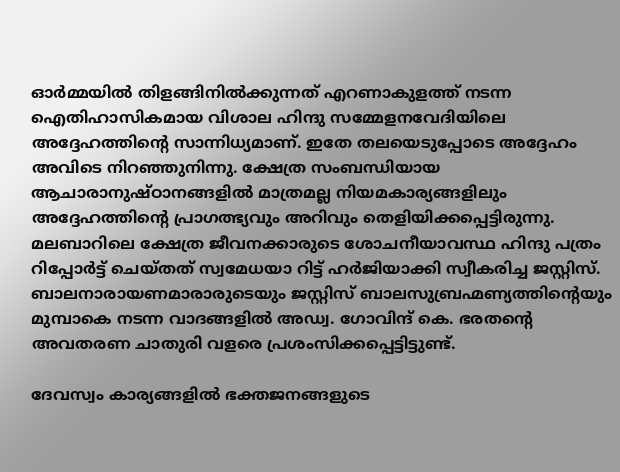ഓര്‍മ്മയില്‍ തിളങ്ങിനില്‍ക്കുന്നത് എറണാകുളത്ത് നടന്ന ഐതിഹാസികമായ വിശാല ഹിന്ദു സമ്മേളനവേദിയിലെ അദ്ദേഹത്തിന്റെ സാന്നിധ്യമാണ്. ഇതേ തലയെടുപ്പോടെ അദ്ദേഹം അവിടെ നിറഞ്ഞുനിന്നു. ക്ഷേത്ര സംബന്ധിയായ ആചാരാനുഷ്ഠാനങ്ങളില്‍ മാത്രമല്ല നിയമകാര്യങ്ങളിലും അദ്ദേഹത്തിന്റെ പ്രാഗത്ഭ്യവും അറിവും തെളിയിക്കപ്പെട്ടിരുന്നു. മലബാറിലെ ക്ഷേത്ര ജീവനക്കാരുടെ ശോചനീയാവസ്ഥ ഹിന്ദു പത്രം റിപ്പോര്‍ട്ട് ചെയ്തത് സ്വമേധയാ റിട്ട് ഹര്‍ജിയാക്കി സ്വീകരിച്ച ജസ്റ്റിസ്. ബാലനാരായണമാരാരുടെയും ജസ്റ്റിസ് ബാലസുബ്രഹ്മണ്യത്തിന്റെയും മുമ്പാകെ നടന്ന വാദങ്ങളില്‍ അഡ്വ. ഗോവിന്ദ് കെ. ഭരതന്റെ അവതരണ ചാതുരി വളരെ പ്രശംസിക്കപ്പെട്ടിട്ടുണ്ട്.

ദേവസ്വം കാര്യങ്ങളില്‍ ഭക്തജനങ്ങളുടെ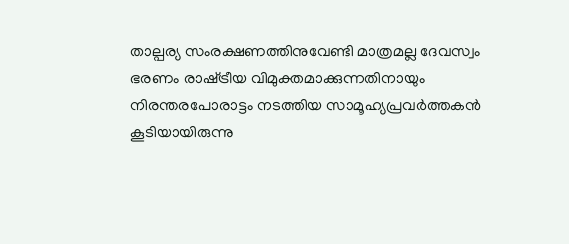താല്പര്യ സംരക്ഷണത്തിനുവേണ്ടി മാത്രമല്ല ദേവസ്വം ഭരണം രാഷ്‌ട്രീയ വിമുക്തമാക്കുന്നതിനായും നിരന്തരപോരാട്ടം നടത്തിയ സാമൂഹ്യപ്രവര്‍ത്തകന്‍ കൂടിയായിരുന്നു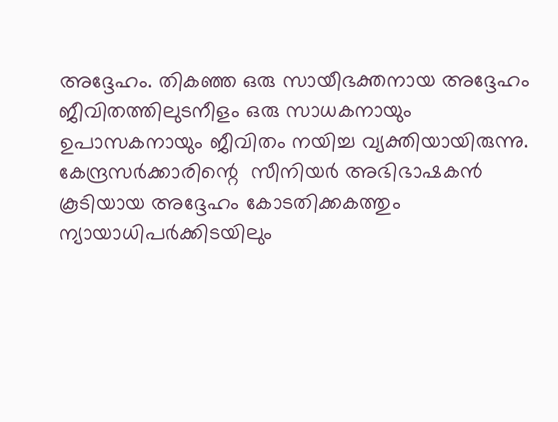അദ്ദേഹം. തികഞ്ഞ ഒരു സായീഭക്തനായ അദ്ദേഹം ജീവിതത്തിലുടനീളം ഒരു സാധകനായും ഉപാസകനായും ജീവിതം നയിച്ച വ്യക്തിയായിരുന്നു. കേന്ദ്രസര്‍ക്കാരിന്റെ  സീനിയര്‍ അഭിഭാഷകന്‍ കൂടിയായ അദ്ദേഹം കോടതിക്കകത്തും ന്യായാധിപര്‍ക്കിടയിലും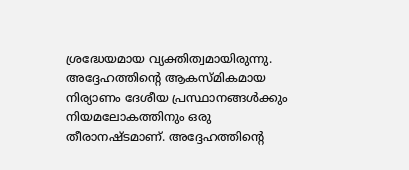ശ്രദ്ധേയമായ വ്യക്തിത്വമായിരുന്നു. അദ്ദേഹത്തിന്റെ ആകസ്മികമായ നിര്യാണം ദേശീയ പ്രസ്ഥാനങ്ങള്‍ക്കും നിയമലോകത്തിനും ഒരു തീരാനഷ്ടമാണ്. അദ്ദേഹത്തിന്റെ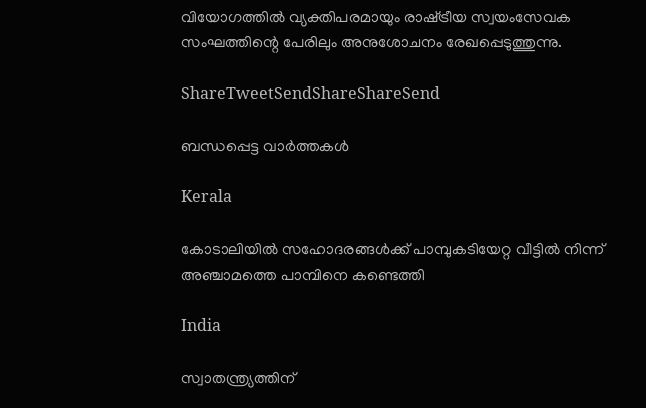വിയോഗത്തില്‍ വ്യക്തിപരമായും രാഷ്‌ട്രീയ സ്വയംസേവക സംഘത്തിന്റെ പേരിലും അനുശോചനം രേഖപ്പെടുത്തുന്നു.

ShareTweetSendShareShareSend

ബന്ധപ്പെട്ട വാര്‍ത്തകള്‍

Kerala

കോടാലിയില്‍ സഹോദരങ്ങള്‍ക്ക് പാമ്പുകടിയേറ്റ വീട്ടില്‍ നിന്ന് അഞ്ചാമത്തെ പാമ്പിനെ കണ്ടെത്തി

India

സ്വാതന്ത്ര്യത്തിന്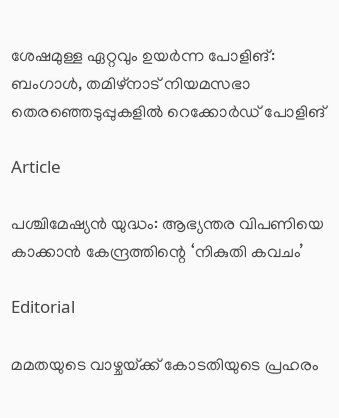ശേഷമുള്ള ഏറ്റവും ഉയർന്ന പോളിങ്: ബംഗാൾ, തമിഴ്‌നാട് നിയമസഭാ തെരഞ്ഞെടുപ്പുകളിൽ റെക്കോർഡ് പോളിങ്

Article

പശ്ചിമേഷ്യന്‍ യുദ്ധം: ആഭ്യന്തര വിപണിയെ കാക്കാന്‍ കേന്ദ്രത്തിന്റെ ‘നികുതി കവചം’

Editorial

മമതയുടെ വാഴ്ചയ്‌ക്ക് കോടതിയുടെ പ്രഹരം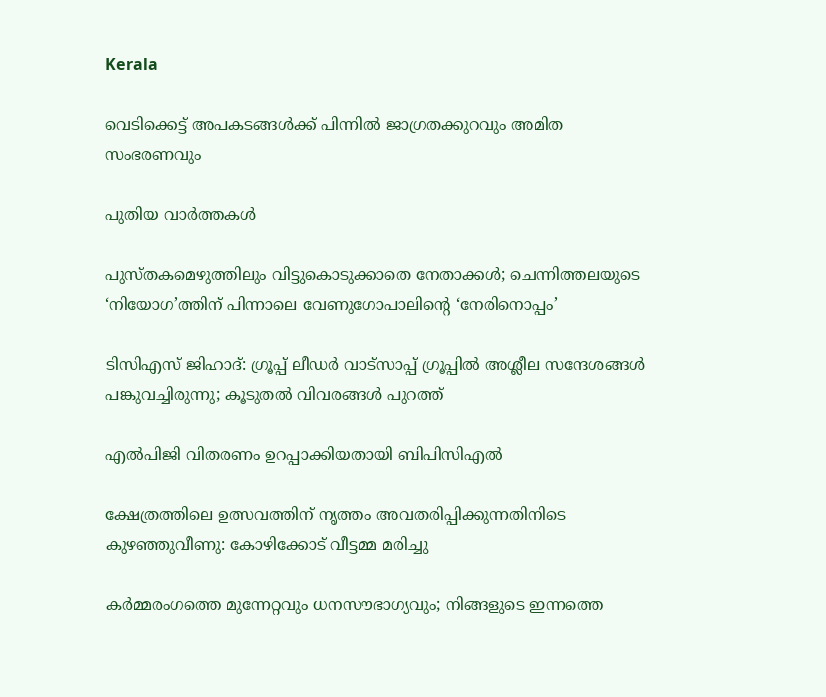Kerala

വെടിക്കെട്ട് അപകടങ്ങള്‍ക്ക് പിന്നില്‍ ജാഗ്രതക്കുറവും അമിത സംഭരണവും

പുതിയ വാര്‍ത്തകള്‍

പുസ്തകമെഴുത്തിലും വിട്ടുകൊടുക്കാതെ നേതാക്കള്‍; ചെന്നിത്തലയുടെ ‘നിയോഗ’ത്തിന് പിന്നാലെ വേണുഗോപാലിന്റെ ‘നേരിനൊപ്പം’

ടിസിഎസ് ജിഹാദ്: ഗ്രൂപ്പ് ലീഡര്‍ വാട്‌സാപ്പ് ഗ്രൂപ്പില്‍ അശ്ലീല സന്ദേശങ്ങള്‍ പങ്കുവച്ചിരുന്നു; കൂടുതല്‍ വിവരങ്ങള്‍ പുറത്ത്

എല്‍പിജി വിതരണം ഉറപ്പാക്കിയതായി ബിപിസിഎല്‍

ക്ഷേത്രത്തിലെ ഉത്സവത്തിന് നൃത്തം അവതരിപ്പിക്കുന്നതിനിടെ കുഴഞ്ഞുവീണു: കോഴിക്കോട് വീട്ടമ്മ മരിച്ചു

കർമ്മരംഗത്തെ മുന്നേറ്റവും ധനസൗഭാഗ്യവും; നിങ്ങളുടെ ഇന്നത്തെ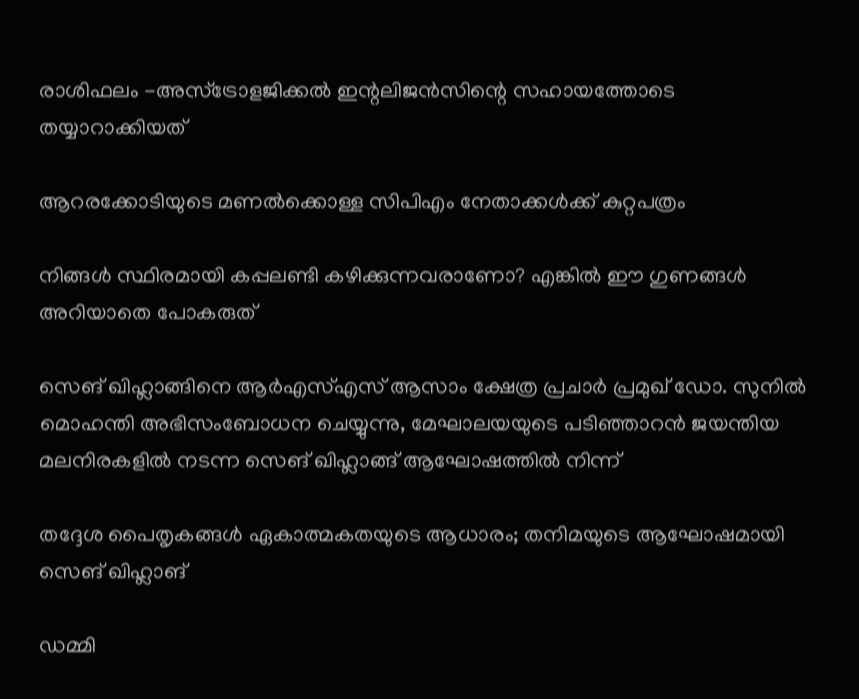രാശിഫലം -അസ്ട്രോളജിക്കൽ ഇന്റലിജൻസിന്റെ സഹായത്തോടെ തയ്യാറാക്കിയത്

ആറരക്കോടിയുടെ മണല്‍ക്കൊള്ള സിപിഎം നേതാക്കള്‍ക്ക് കുറ്റപത്രം

നിങ്ങള്‍ സ്ഥിരമായി കപ്പലണ്ടി കഴിക്കുന്നവരാണോ? എങ്കില്‍ ഈ ഗുണങ്ങൾ അറിയാതെ പോകരുത്

സെങ് ഖിഹ്ലാങ്ങിനെ ആര്‍എസ്എസ് ആസാം ക്ഷേത്ര പ്രചാര്‍ പ്രമുഖ് ഡോ. സുനില്‍ മൊഹന്തി അഭിസംബോധന ചെയ്യുന്നു, മേഘാലയയുടെ പടിഞ്ഞാറന്‍ ജയന്തിയ മലനിരകളില്‍ നടന്ന സെങ് ഖിഹ്ലാങ്ങ് ആഘോഷത്തില്‍ നിന്ന്

തദ്ദേശ പൈതൃകങ്ങള്‍ ഏകാത്മകതയുടെ ആധാരം; തനിമയുടെ ആഘോഷമായി സെങ് ഖിഹ്ലാങ്

ഡമ്മി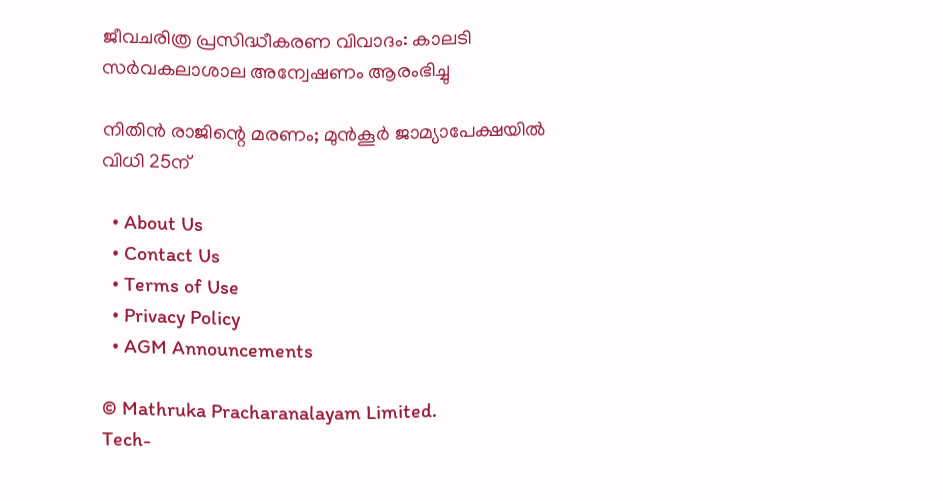ജീവചരിത്ര പ്രസിദ്ധീകരണ വിവാദം: കാലടി സര്‍വകലാശാല അന്വേഷണം ആരംഭിച്ചു

നിതിന്‍ രാജിന്റെ മരണം; മുന്‍കൂര്‍ ജാമ്യാപേക്ഷയില്‍ വിധി 25ന്

  • About Us
  • Contact Us
  • Terms of Use
  • Privacy Policy
  • AGM Announcements

© Mathruka Pracharanalayam Limited.
Tech-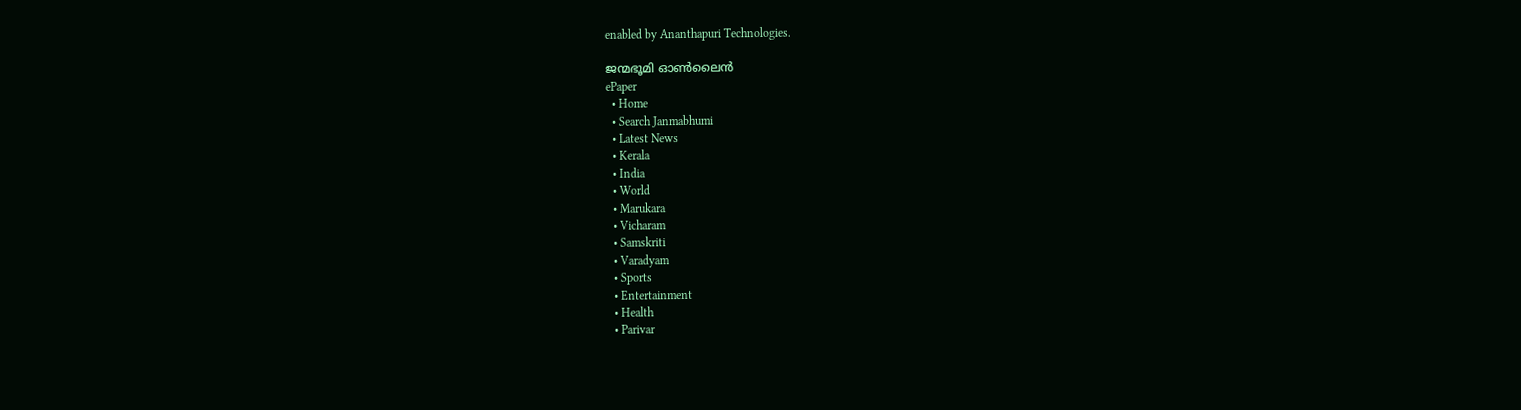enabled by Ananthapuri Technologies.

ജന്മഭൂമി ഓണ്‍ലൈന്‍
ePaper
  • Home
  • Search Janmabhumi
  • Latest News
  • Kerala
  • India
  • World
  • Marukara
  • Vicharam
  • Samskriti
  • Varadyam
  • Sports
  • Entertainment
  • Health
  • Parivar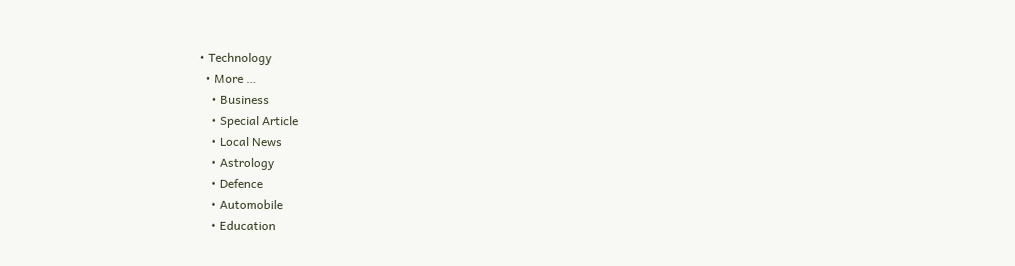• Technology
  • More …
    • Business
    • Special Article
    • Local News
    • Astrology
    • Defence
    • Automobile
    • Education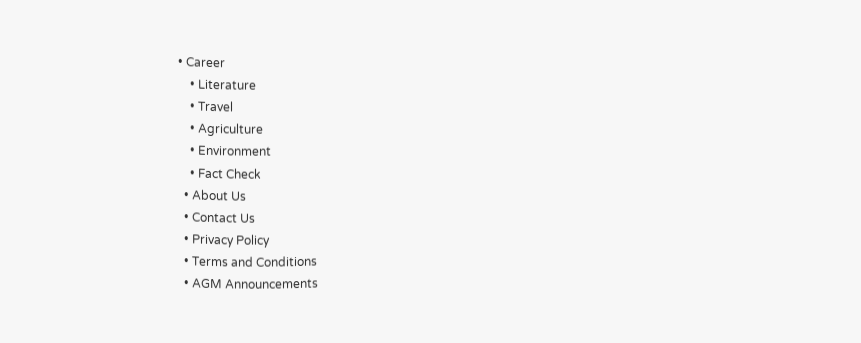• Career
    • Literature
    • Travel
    • Agriculture
    • Environment
    • Fact Check
  • About Us
  • Contact Us
  • Privacy Policy
  • Terms and Conditions
  • AGM Announcements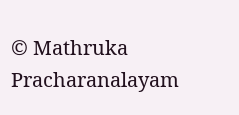© Mathruka Pracharanalayam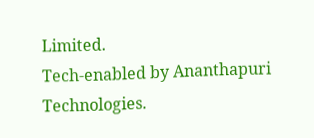Limited.
Tech-enabled by Ananthapuri Technologies.